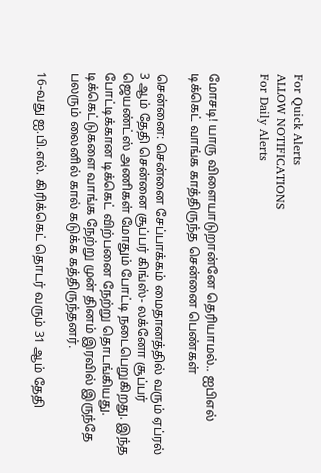For Quick Alerts
ALLOW NOTIFICATIONS
For Daily Alerts


மோசடி! யாரு விளையாடுறான்னே தெரியாமல்.. ஐபிஎல் டிக்கெட் வாங்க காத்திருந்த சென்னை பெண்கள்

சென்னை: சென்னை சேப்பாக்கம் மைதானத்தில் வரும் ஏப்ரல் 3 ஆம் தேதி சென்னை சூப்பர் கிங்ஸ்- லக்னோ சூப்பர் ஜெயண்ட்ஸ் அணிகள் மோதும் போட்டி நடைபெறுகிறது. இந்த போட்டிக்கான டிக்கெட் விற்பனை நேற்று தொடங்கியது. டிக்கெட்டுகளை வாங்க நேற்று முன் தினம் இரவில் இருந்தே பலரும் லைனில் கால் கடுக்க கத்திருந்தனர்.

16-வது ஐ.பி.எல். கிரிக்கெட் தொடர் வரும் 31 ஆம் தேதி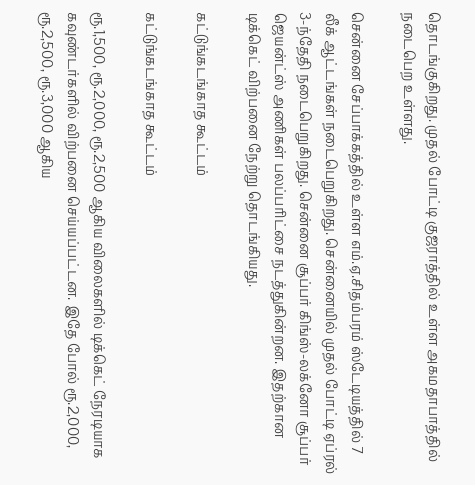தொடங்குகிறது. முதல் போட்டி குஜராத்தில் உள்ள அகமதாபாத்தில் நடைபெற உள்ளது.

சென்னை சேப்பாக்கத்தில் உள்ள எம்.ஏ.சிதம்பரம் ஸ்டேடியத்தில் 7 லீக் ஆட்டங்கள் நடைபெறுகிறது. சென்னையில் முதல் போட்டி ஏப்ரல் 3-ந்தேதி நடைபெறுகிறது. சென்னை சூப்பர் கிங்ஸ்-லக்னோ சூப்பர் ஜெயன்ட்ஸ் அணிகள் பலப்பரிட்சை நடத்துகின்றன. இதற்கான டிக்கெட் விற்பனை நேற்று தொடங்கியது.

கட்டுங்கடங்காத கூட்டம்

கட்டுங்கடங்காத கூட்டம்

ரூ.1,500, ரூ.2,000, ரூ.2,500 ஆகிய விலைகளில் டிக்கெட் நேரடியாக கவுண்டர்களில் விற்பனை செய்யப்பட்டன. இதே போல் ரூ.2,000, ரூ.2,500, ரூ.3,000 ஆகிய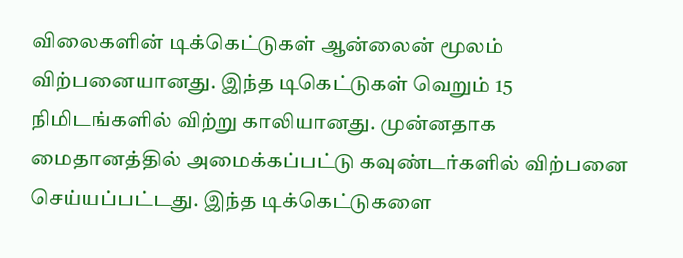விலைகளின் டிக்கெட்டுகள் ஆன்லைன் மூலம் விற்பனையானது. இந்த டிகெட்டுகள் வெறும் 15 நிமிடங்களில் விற்று காலியானது. முன்னதாக மைதானத்தில் அமைக்கப்பட்டு கவுண்டர்களில் விற்பனை செய்யப்பட்டது. இந்த டிக்கெட்டுகளை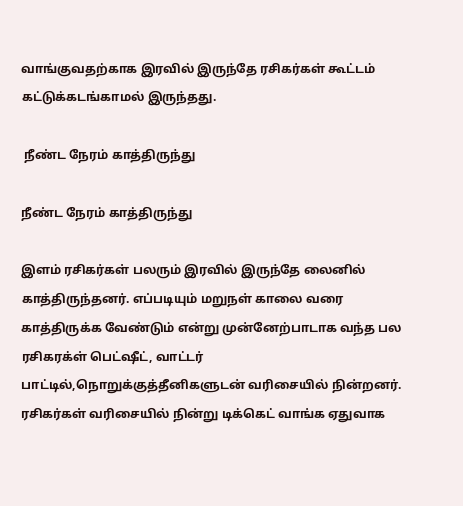வாங்குவதற்காக இரவில் இருந்தே ரசிகர்கள் கூட்டம் கட்டுக்கடங்காமல் இருந்தது.

 நீண்ட நேரம் காத்திருந்து

நீண்ட நேரம் காத்திருந்து

இளம் ரசிகர்கள் பலரும் இரவில் இருந்தே லைனில் காத்திருந்தனர். எப்படியும் மறுநள் காலை வரை காத்திருக்க வேண்டும் என்று முன்னேற்பாடாக வந்த பல ரசிகரக்ள் பெட்ஷீட், வாட்டர் பாட்டில்,நொறுக்குத்தீனிகளுடன் வரிசையில் நின்றனர். ரசிகர்கள் வரிசையில் நின்று டிக்கெட் வாங்க ஏதுவாக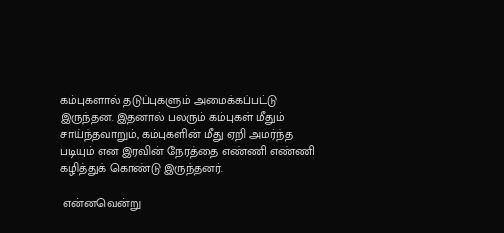கம்புகளால் தடுப்புகளும் அமைக்கப்பட்டு இருந்தன. இதனால் பலரும் கம்புகள் மீதும் சாய்ந்தவாறும், கம்புகளின் மீது ஏறி அமர்ந்த படியும் என இரவின் நேரத்தை எண்ணி எண்ணி கழித்துக் கொண்டு இருந்தனர்.

 என்னவென்று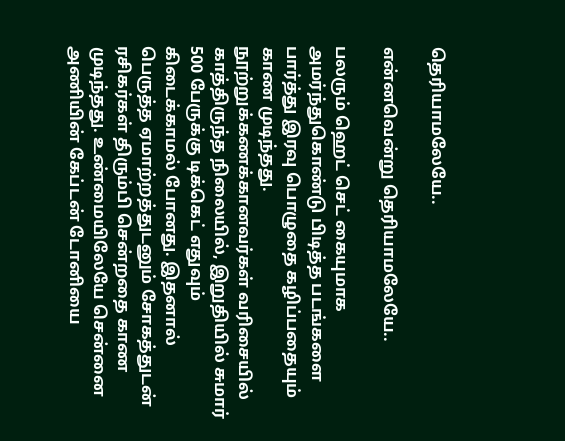தெரியாமலேயே..

என்னவென்று தெரியாமலேயே..

பலரும் ஹெட் செட் கையுமாக அமர்ந்துகொண்டு பிடித்த படங்களை பார்த்து இரவு பொழுதை கழிப்பதையும் காண முடிந்தது. நூற்றுக்கணக்கானவர்கள் வரிசையில் காத்திருந்த நிலையில், இறுதியில் சுமார் 500 பேருக்கு டிக்கெட் எதுவும் கிடைக்காமல் போனது. இதனால் பெருத்த ஏமாற்றத்துடனும் சோகத்துடன் ரசிகர்கள் திரும்பி சென்றதை காண முடிந்தது. உண்மையிலேயே சென்னை அணியின் கேப்டன் டோனியை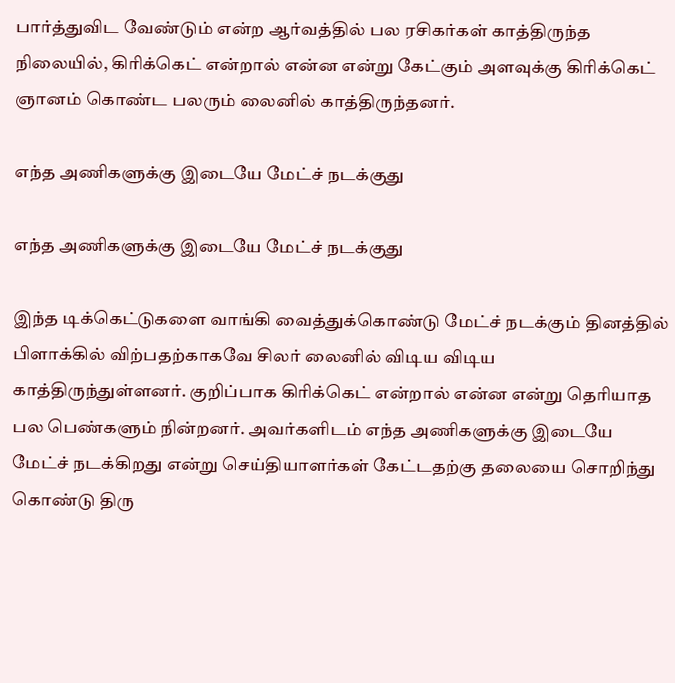பார்த்துவிட வேண்டும் என்ற ஆர்வத்தில் பல ரசிகர்கள் காத்திருந்த நிலையில், கிரிக்கெட் என்றால் என்ன என்று கேட்கும் அளவுக்கு கிரிக்கெட் ஞானம் கொண்ட பலரும் லைனில் காத்திருந்தனர்.

எந்த அணிகளுக்கு இடையே மேட்ச் நடக்குது

எந்த அணிகளுக்கு இடையே மேட்ச் நடக்குது

இந்த டிக்கெட்டுகளை வாங்கி வைத்துக்கொண்டு மேட்ச் நடக்கும் தினத்தில் பிளாக்கில் விற்பதற்காகவே சிலர் லைனில் விடிய விடிய காத்திருந்துள்ளனர். குறிப்பாக கிரிக்கெட் என்றால் என்ன என்று தெரியாத பல பெண்களும் நின்றனர். அவர்களிடம் எந்த அணிகளுக்கு இடையே மேட்ச் நடக்கிறது என்று செய்தியாளர்கள் கேட்டதற்கு தலையை சொறிந்து கொண்டு திரு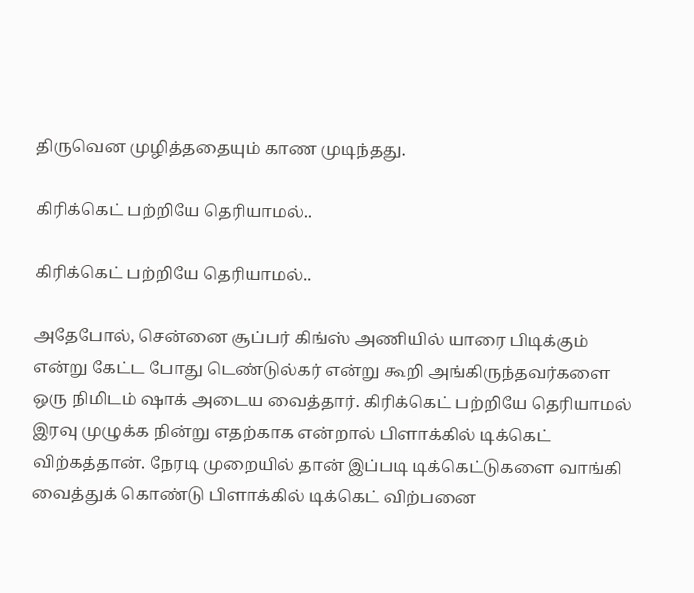திருவென முழித்ததையும் காண முடிந்தது.

கிரிக்கெட் பற்றியே தெரியாமல்..

கிரிக்கெட் பற்றியே தெரியாமல்..

அதேபோல், சென்னை சூப்பர் கிங்ஸ் அணியில் யாரை பிடிக்கும் என்று கேட்ட போது டெண்டுல்கர் என்று கூறி அங்கிருந்தவர்களை ஒரு நிமிடம் ஷாக் அடைய வைத்தார். கிரிக்கெட் பற்றியே தெரியாமல் இரவு முழுக்க நின்று எதற்காக என்றால் பிளாக்கில் டிக்கெட் விற்கத்தான். நேரடி முறையில் தான் இப்படி டிக்கெட்டுகளை வாங்கி வைத்துக் கொண்டு பிளாக்கில் டிக்கெட் விற்பனை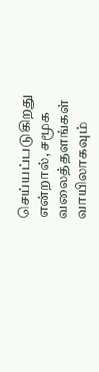செய்யப்படுகிறது என்றால், சமூக வலைத்தளங்கள் வாயிலாகவும்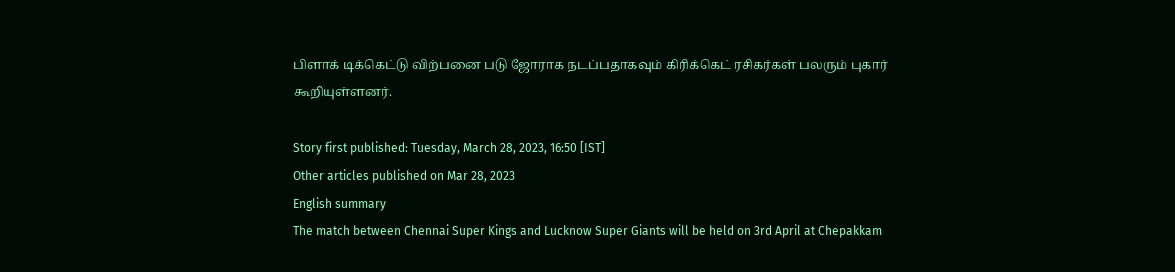பிளாக் டிக்கெட்டு விற்பனை படு ஜோராக நடப்பதாகவும் கிரிக்கெட் ரசிகர்கள் பலரும் புகார் கூறியுள்ளனர்.

Story first published: Tuesday, March 28, 2023, 16:50 [IST]
Other articles published on Mar 28, 2023
English summary
The match between Chennai Super Kings and Lucknow Super Giants will be held on 3rd April at Chepakkam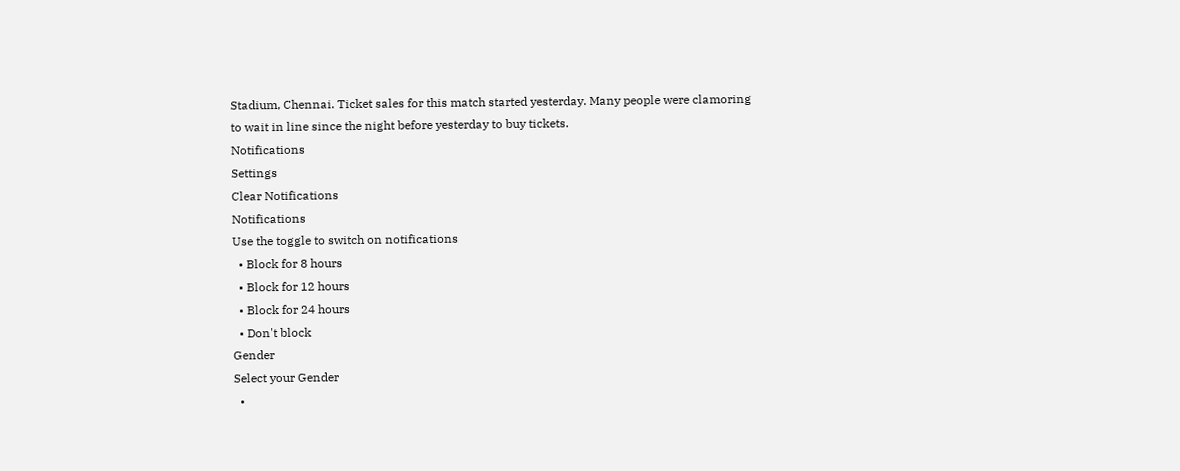Stadium, Chennai. Ticket sales for this match started yesterday. Many people were clamoring to wait in line since the night before yesterday to buy tickets.
Notifications
Settings
Clear Notifications
Notifications
Use the toggle to switch on notifications
  • Block for 8 hours
  • Block for 12 hours
  • Block for 24 hours
  • Don't block
Gender
Select your Gender
  •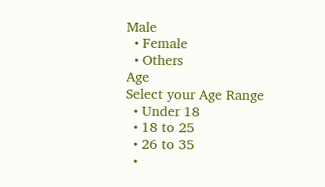Male
  • Female
  • Others
Age
Select your Age Range
  • Under 18
  • 18 to 25
  • 26 to 35
  •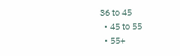36 to 45
  • 45 to 55
  • 55+